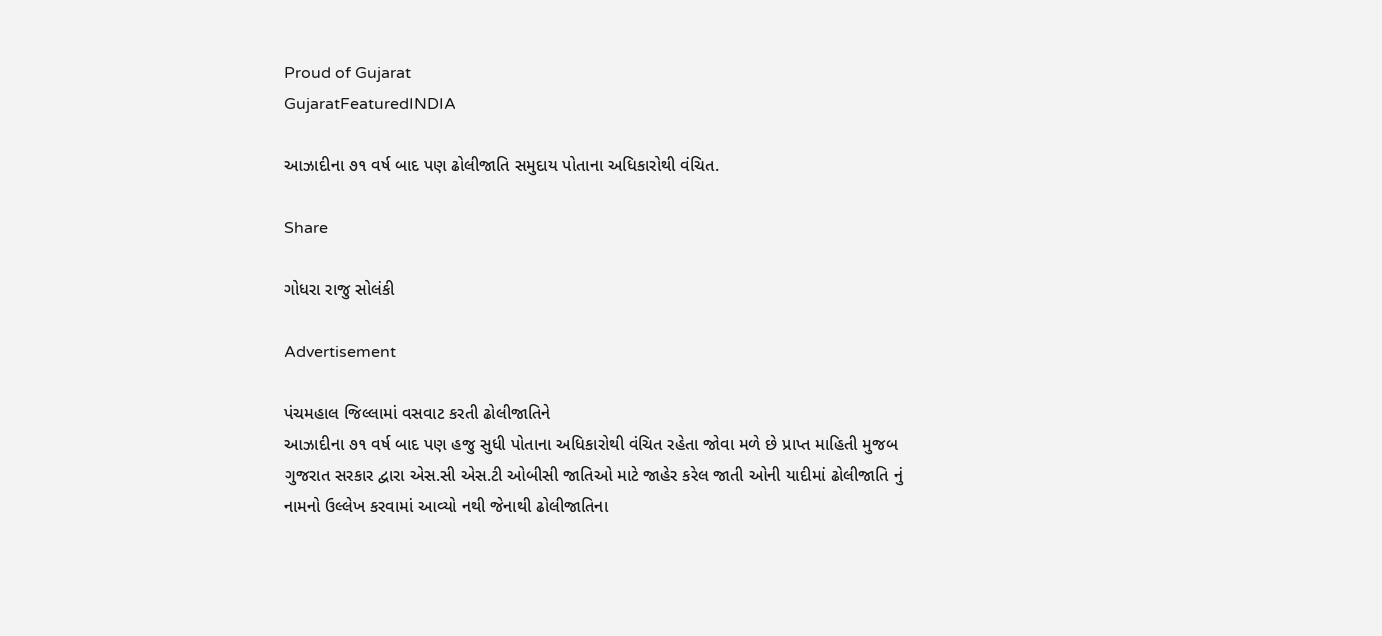Proud of Gujarat
GujaratFeaturedINDIA

આઝાદીના ૭૧ વર્ષ બાદ પણ ઢોલીજાતિ સમુદાય પોતાના અધિકારોથી વંચિત.

Share

ગોધરા રાજુ સોલંકી

Advertisement

પંચમહાલ જિલ્લામાં વસવાટ કરતી ઢોલીજાતિને
આઝાદીના ૭૧ વર્ષ બાદ પણ હજુ સુધી પોતાના અધિકારોથી વંચિત રહેતા જોવા મળે છે પ્રાપ્ત માહિતી મુજબ ગુજરાત સરકાર દ્વારા એસ.સી એસ.ટી ઓબીસી જાતિઓ માટે જાહેર કરેલ જાતી ઓની યાદીમાં ઢોલીજાતિ નું નામનો ઉલ્લેખ કરવામાં આવ્યો નથી જેનાથી ઢોલીજાતિના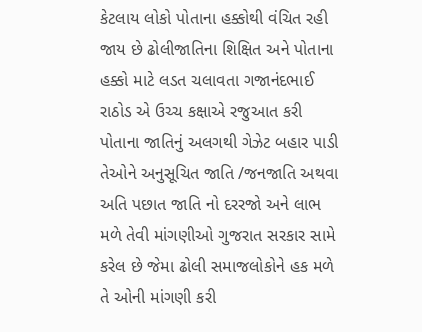કેટલાય લોકો પોતાના હક્કોથી વંચિત રહી જાય છે ઢોલીજાતિના શિક્ષિત અને પોતાના હક્કો માટે લડત ચલાવતા ગજાનંદભાઈ રાઠોડ એ ઉચ્ચ કક્ષાએ રજુઆત કરી પોતાના જાતિનું અલગથી ગેઝેટ બહાર પાડી તેઓને અનુસૂચિત જાતિ /જનજાતિ અથવા અતિ પછાત જાતિ નો દરરજો અને લાભ મળે તેવી માંગણીઓ ગુજરાત સરકાર સામે કરેલ છે જેમા ઢોલી સમાજલોકોને હક મળે તે ઓની માંગણી કરી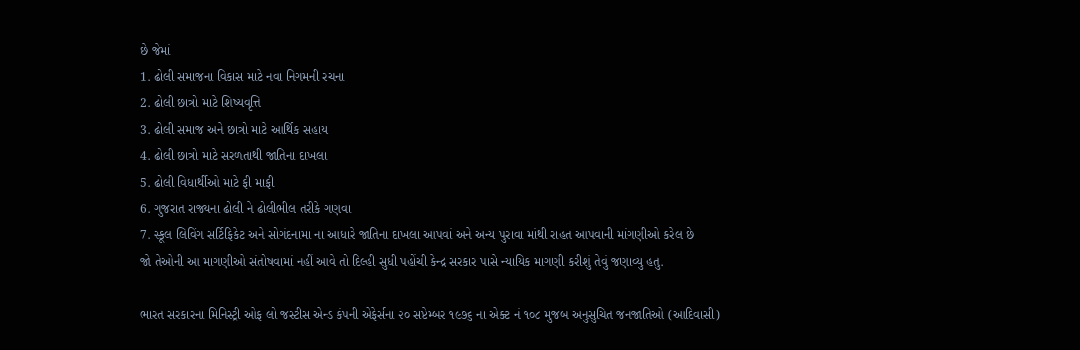છે જેમાં
1. ઢોલી સમાજના વિકાસ માટે નવા નિગમની રચના
2. ઢોલી છાત્રો માટે શિષ્યવૃત્તિ
3. ઢોલી સમાજ અને છાત્રો માટે આર્થિક સહાય
4. ઢોલી છાત્રો માટે સરળતાથી જાતિના દાખલા
5. ઢોલી વિધાર્થીઓ માટે ફી માફી
6. ગુજરાત રાજ્યના ઢોલી ને ઢોલીભીલ તરીકે ગણવા
7. સ્કૂલ લિવિંગ સર્ટિફિકેટ અને સોગંદનામા ના આધારે જાતિના દાખલા આપવાં અને અન્ય પુરાવા માંથી રાહત આપવાની માંગણીઓ કરેલ છે
જો તેઓની આ માગણીઓ સંતોષવામાં નહીં આવે તો દિલ્હી સુધી પહોંચી કેન્દ્ર સરકાર પાસે ન્યાયિક માગણી કરીશું તેવું જણાવ્યુ હતુ.

ભારત સરકારના મિનિસ્ટ્રી ઓફ લો જસ્ટીસ એન્ડ કંપની એફેર્સના ૨૦ સપ્ટેમ્બર ૧૯૭૬ ના એક્ટ નં ૧૦૮ મુજબ અનુસુચિત જનજાતિઓ (આદિવાસી)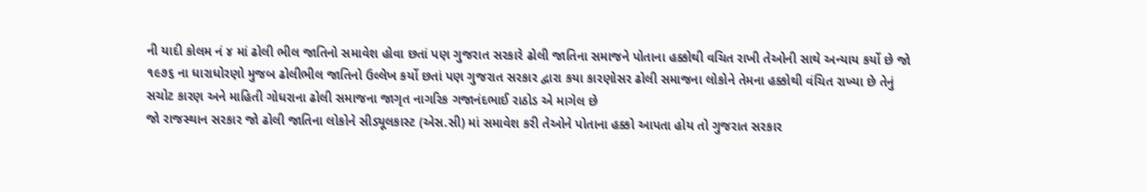ની યાદી કોલમ નં ૪ માં ઢોલી ભીલ જાતિનો સમાવેશ હોવા છતાં પણ ગુજરાત સરકારે ઢોલી જાતિના સમાજને પોતાના હક્કોથી વચિત રાખી તેઓની સાથે અન્યાય કર્યો છે જો ૧૯૭૬ ના ધારાધોરણો મુજબ ઢોલીભીલ જાતિનો ઉલ્લેખ કર્યો છતાં પણ ગુજરાત સરકાર દ્વારા કયા કારણોસર ઢોલી સમાજના લોકોને તેમના હક્કોથી વંચિત રાખ્યા છે તેનું સચોટ કારણ અને માહિતી ગોધરાના ઢોલી સમાજના જાગૃત નાગરિક ગજાનંદભાઈ રાઠોડ એ માગેલ છે
જો રાજસ્થાન સરકાર જો ઢોલી જાતિના લોકોને સીડ્યૂલકાસ્ટ (એસ.સી) માં સમાવેશ કરી તેઓને પોતાના હક્કો આપતા હોય તો ગુજરાત સરકાર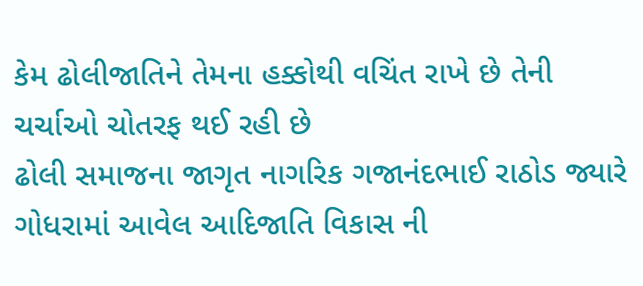કેમ ઢોલીજાતિને તેમના હક્કોથી વચિંત રાખે છે તેની ચર્ચાઓ ચોતરફ થઈ રહી છે
ઢોલી સમાજના જાગૃત નાગરિક ગજાનંદભાઈ રાઠોડ જ્યારે ગોધરામાં આવેલ આદિજાતિ વિકાસ ની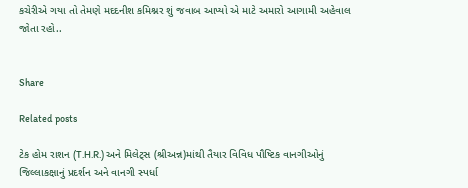કચેરીએ ગયા તો તેમણે મદદનીશ કમિશ્નર શું જવાબ આપ્યો એ માટે અમારો આગામી અહેવાલ જોતા રહો..


Share

Related posts

ટેક હોમ રાશન (T.H.R.) અને મિલેટ્સ (શ્રીઅન્ન)માંથી તૈયાર વિવિધ પૌષ્ટિક વાનગીઓનું જિલ્લાકક્ષાનું પ્રદર્શન અને વાનગી સ્પર્ધા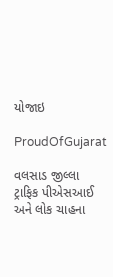યોજાઇ

ProudOfGujarat

વલસાડ જીલ્લા ટ્રાફિક પીએસઆઈ અને લોક ચાહના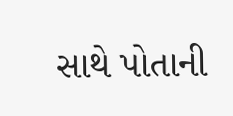સાથે પોતાની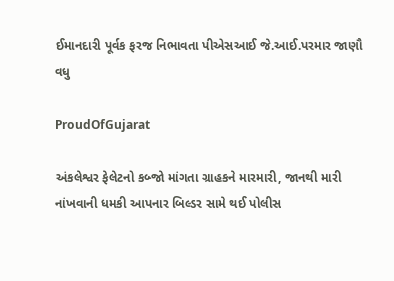ઈમાનદારી પૂર્વક ફરજ નિભાવતા પીએસઆઈ જે.આઈ.પરમાર જાણૌ વધુ

ProudOfGujarat

અંકલેશ્વર ફેલેટનો કબ્જો માંગતા ગ્રાહકને મારમારી, જાનથી મારી નાંખવાની ધમકી આપનાર બિલ્ડર સામે થઈ પોલીસ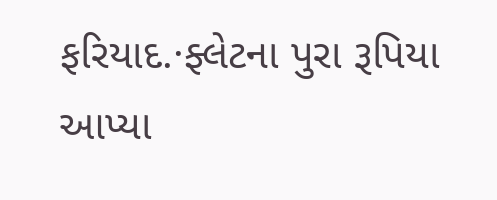ફરિયાદ.·ફ્લેટના પુરા રૂપિયા આપ્યા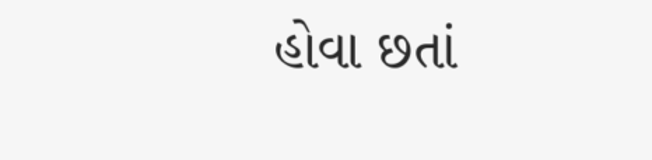હોવા છતાં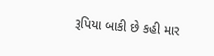રૂપિયા બાકી છે કહી માર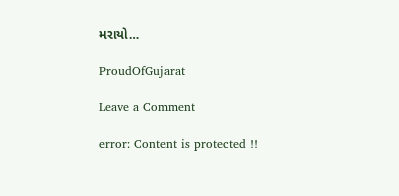મરાયો…

ProudOfGujarat

Leave a Comment

error: Content is protected !!